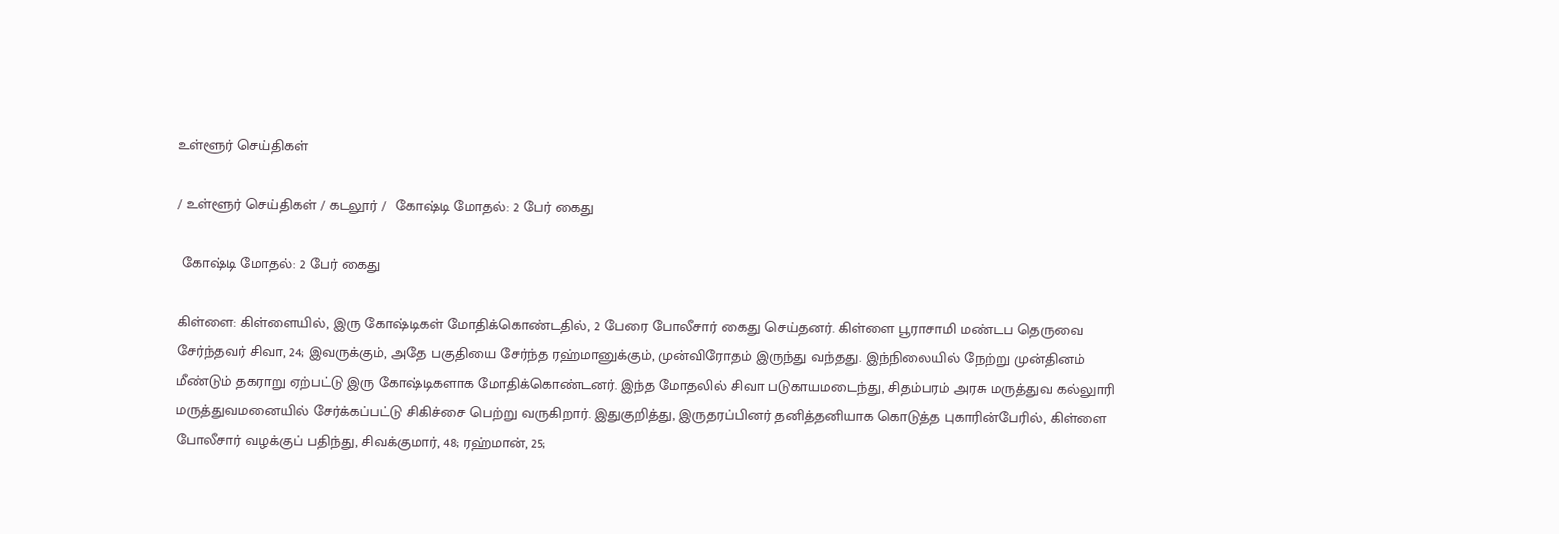உள்ளூர் செய்திகள்

/ உள்ளூர் செய்திகள் / கடலூர் /  கோஷ்டி மோதல்: 2 பேர் கைது

 கோஷ்டி மோதல்: 2 பேர் கைது

கிள்ளை: கிள்ளையில், இரு கோஷ்டிகள் மோதிக்கொண்டதில், 2 பேரை போலீசார் கைது செய்தனர். கிள்ளை பூராசாமி மண்டப தெருவை சேர்ந்தவர் சிவா, 24; இவருக்கும், அதே பகுதியை சேர்ந்த ரஹ்மானுக்கும், முன்விரோதம் இருந்து வந்தது. இந்நிலையில் நேற்று முன்தினம் மீண்டும் தகராறு ஏற்பட்டு இரு கோஷ்டிகளாக மோதிக்கொண்டனர். இந்த மோதலில் சிவா படுகாயமடைந்து, சிதம்பரம் அரசு மருத்துவ கல்லுாரி மருத்துவமனையில் சேர்க்கப்பட்டு சிகிச்சை பெற்று வருகிறார். இதுகுறித்து, இருதரப்பினர் தனித்தனியாக கொடுத்த புகாரின்பேரில், கிள்ளை போலீசார் வழக்குப் பதிந்து, சிவக்குமார், 48; ரஹ்மான், 25;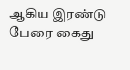ஆகிய இரண்டு பேரை கைது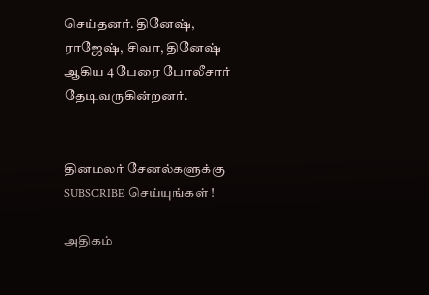செய்தனர். தினேஷ், ராஜேஷ், சிவா, தினேஷ் ஆகிய 4 பேரை போலீசார் தேடிவருகின்றனர்.


தினமலர் சேனல்களுக்கு SUBSCRIBE செய்யுங்கள் !

அதிகம்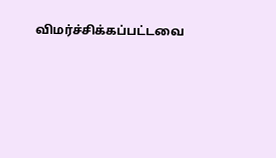விமர்ச்சிக்கப்பட்டவை